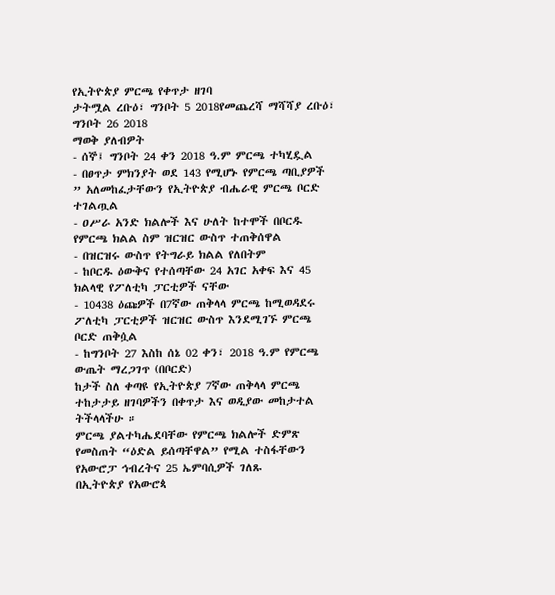የኢትዮጵያ ምርጫ የቀጥታ ዘገባ
ታትሟል ረቡዕ፣ ግንቦት 5 2018የመጨረሻ ማሻሻያ ረቡዕ፣ ግንቦት 26 2018
ማወቅ ያለብዎት
- ሰኞ፤ ግንቦት 24 ቀን 2018 ዓ.ም ምርጫ ተካሂዷል
- በፀጥታ ምክንያት ወደ 143 የሚሆኑ የምርጫ ጣቢያዎች ” አለመከፈታቸውን የኢትዮጵያ ብሔራዊ ምርጫ ቦርድ ተገልጧል
- ዐሥራ አንድ ክልሎች እና ሁለት ከተሞች በቦርዱ የምርጫ ክልል ስም ዝርዝር ውስጥ ተጠቅሰዋል
- በዝርዝሩ ውስጥ የትግራይ ክልል የለበትም
- ከቦርዱ ዕውቅና የተሰጣቸው 24 አገር አቀፍ እና 45 ክልላዊ የፖለቲካ ፓርቲዎች ናቸው
- 10438 ዕጩዎች በ7ኛው ጠቅላላ ምርጫ ከሚወዳደሩ ፖለቲካ ፓርቲዎች ዝርዝር ውስጥ እንደሚገኙ ምርጫ ቦርድ ጠቅሷል
- ከግንቦት 27 እስከ ሰኔ 02 ቀን፣ 2018 ዓ.ም የምርጫ ውጤት ማረጋገጥ (በቦርድ)
ከታች ስለ ቀጣዩ የኢትዮጵያ 7ኛው ጠቅላላ ምርጫ ተከታታይ ዘገባዎችን በቀጥታ እና ወዲያው መከታተል ትችላላችሁ ።
ምርጫ ያልተካሔደባቸው የምርጫ ክልሎች ድምጽ የመስጠት “ዕድል ይሰጣቸዋል” የሚል ተስፋቸውን የአውሮፓ ኅብረትና 25 ኤምባሲዎች ገለጹ
በኢትዮጵያ የአውሮጳ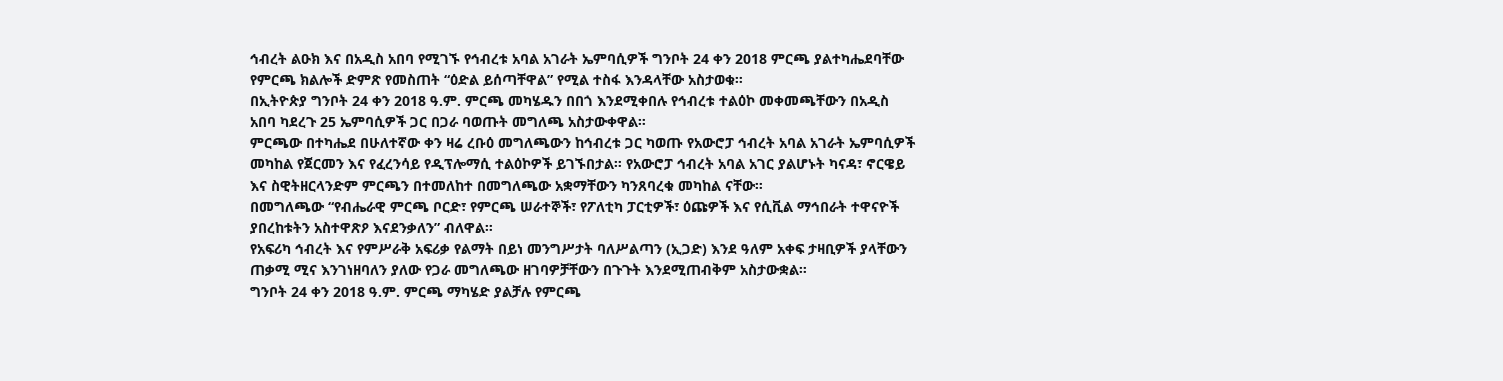ኅብረት ልዑክ እና በአዲስ አበባ የሚገኙ የኅብረቱ አባል አገራት ኤምባሲዎች ግንቦት 24 ቀን 2018 ምርጫ ያልተካሔደባቸው የምርጫ ክልሎች ድምጽ የመስጠት “ዕድል ይሰጣቸዋል” የሚል ተስፋ እንዳላቸው አስታወቁ።
በኢትዮጵያ ግንቦት 24 ቀን 2018 ዓ.ም. ምርጫ መካሄዱን በበጎ እንደሚቀበሉ የኅብረቱ ተልዕኮ መቀመጫቸውን በአዲስ አበባ ካደረጉ 25 ኤምባሲዎች ጋር በጋራ ባወጡት መግለጫ አስታውቀዋል።
ምርጫው በተካሔደ በሁለተኛው ቀን ዛሬ ረቡዕ መግለጫውን ከኅብረቱ ጋር ካወጡ የአውሮፓ ኅብረት አባል አገራት ኤምባሲዎች መካከል የጀርመን እና የፈረንሳይ የዲፕሎማሲ ተልዕኮዎች ይገኙበታል። የአውሮፓ ኅብረት አባል አገር ያልሆኑት ካናዳ፣ ኖርዌይ እና ስዊትዘርላንድም ምርጫን በተመለከተ በመግለጫው አቋማቸውን ካንጸባረቁ መካከል ናቸው።
በመግለጫው “የብሔራዊ ምርጫ ቦርድ፣ የምርጫ ሠራተኞች፣ የፖለቲካ ፓርቲዎች፣ ዕጩዎች እና የሲቪል ማኅበራት ተዋናዮች ያበረከቱትን አስተዋጽዖ እናደንቃለን” ብለዋል።
የአፍሪካ ኅብረት እና የምሥራቅ አፍሪቃ የልማት በይነ መንግሥታት ባለሥልጣን (ኢጋድ) እንደ ዓለም አቀፍ ታዛቢዎች ያላቸውን ጠቃሚ ሚና እንገነዘባለን ያለው የጋራ መግለጫው ዘገባዎቻቸውን በጉጉት እንደሚጠብቅም አስታውቋል።
ግንቦት 24 ቀን 2018 ዓ.ም. ምርጫ ማካሄድ ያልቻሉ የምርጫ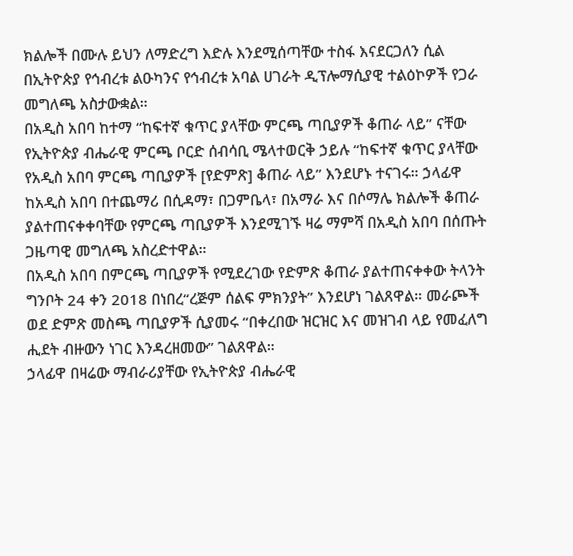ክልሎች በሙሉ ይህን ለማድረግ እድሉ እንደሚሰጣቸው ተስፋ እናደርጋለን ሲል በኢትዮጵያ የኅብረቱ ልዑካንና የኅብረቱ አባል ሀገራት ዲፕሎማሲያዊ ተልዕኮዎች የጋራ መግለጫ አስታውቋል።
በአዲስ አበባ ከተማ “ከፍተኛ ቁጥር ያላቸው ምርጫ ጣቢያዎች ቆጠራ ላይ” ናቸው
የኢትዮጵያ ብሔራዊ ምርጫ ቦርድ ሰብሳቢ ሜላተወርቅ ኃይሉ “ከፍተኛ ቁጥር ያላቸው የአዲስ አበባ ምርጫ ጣቢያዎች [የድምጽ] ቆጠራ ላይ” እንደሆኑ ተናገሩ። ኃላፊዋ ከአዲስ አበባ በተጨማሪ በሲዳማ፣ በጋምቤላ፣ በአማራ እና በሶማሌ ክልሎች ቆጠራ ያልተጠናቀቀባቸው የምርጫ ጣቢያዎች እንደሚገኙ ዛሬ ማምሻ በአዲስ አበባ በሰጡት ጋዜጣዊ መግለጫ አስረድተዋል።
በአዲስ አበባ በምርጫ ጣቢያዎች የሚደረገው የድምጽ ቆጠራ ያልተጠናቀቀው ትላንት ግንቦት 24 ቀን 2018 በነበረ“ረጅም ሰልፍ ምክንያት” እንደሆነ ገልጸዋል። መራጮች ወደ ድምጽ መስጫ ጣቢያዎች ሲያመሩ “በቀረበው ዝርዝር እና መዝገብ ላይ የመፈለግ ሒደት ብዙውን ነገር እንዳረዘመው” ገልጸዋል።
ኃላፊዋ በዛሬው ማብራሪያቸው የኢትዮጵያ ብሔራዊ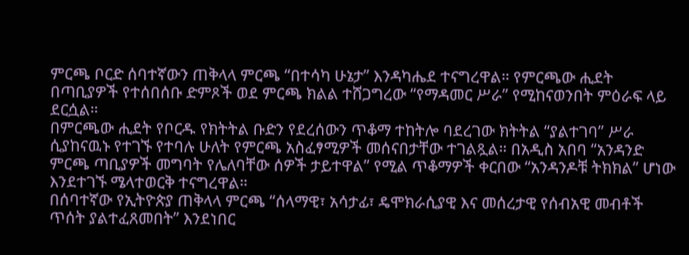ምርጫ ቦርድ ሰባተኛውን ጠቅላላ ምርጫ “በተሳካ ሁኔታ” እንዳካሔደ ተናግረዋል። የምርጫው ሒደት በጣቢያዎች የተሰበሰቡ ድምጾች ወደ ምርጫ ክልል ተሸጋግረው “የማዳመር ሥራ” የሚከናወንበት ምዕራፍ ላይ ደርሷል።
በምርጫው ሒደት የቦርዱ የክትትል ቡድን የደረሰውን ጥቆማ ተከትሎ ባደረገው ክትትል “ያልተገባ” ሥራ ሲያከናዉኑ የተገኙ የተባሉ ሁለት የምርጫ አስፈፃሚዎች መሰናበታቸው ተገልጿል። በአዲስ አበባ “አንዳንድ ምርጫ ጣቢያዎች መግባት የሌለባቸው ሰዎች ታይተዋል” የሚል ጥቆማዎች ቀርበው “አንዳንዶቹ ትክክል” ሆነው እንደተገኙ ሜላተወርቅ ተናግረዋል።
በሰባተኛው የኢትዮጵያ ጠቅላላ ምርጫ “ሰላማዊ፣ አሳታፊ፣ ዴሞክራሲያዊ እና መሰረታዊ የሰብአዊ መብቶች ጥሰት ያልተፈጸመበት” እንደነበር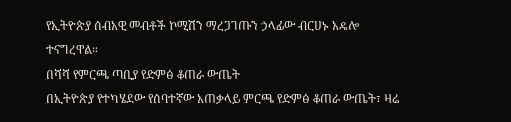የኢትዮጵያ ሰብአዊ መብቶች ኮሚሽን ማረጋገጡን ኃላፊው ብርሀኑ አዴሎ ተናግረዋል።
በሻሻ የምርጫ ጣቢያ የድምፅ ቆጠራ ውጤት
በኢትዮጵያ የተካሄደው የሰባተኛው አጠቃላይ ምርጫ የድምፅ ቆጠራ ውጤት፣ ዛሬ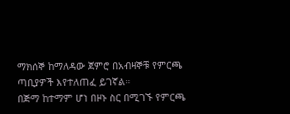ማክሰኞ ከማለዳው ጀምሮ በአብዛኞቹ የምርጫ ጣቢያዎች እየተለጠፈ ይገኛል።
በጅማ ከተማም ሆነ በዞኑ ስር በሚገኙ የምርጫ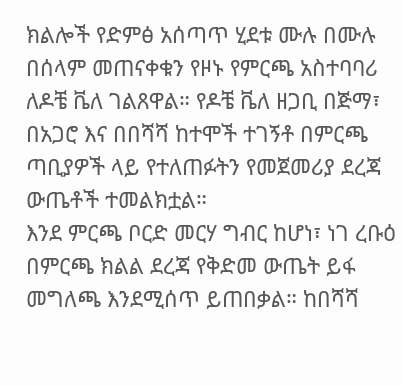ክልሎች የድምፅ አሰጣጥ ሂደቱ ሙሉ በሙሉ በሰላም መጠናቀቁን የዞኑ የምርጫ አስተባባሪ ለዶቼ ቬለ ገልጸዋል። የዶቼ ቬለ ዘጋቢ በጅማ፣ በአጋሮ እና በበሻሻ ከተሞች ተገኝቶ በምርጫ ጣቢያዎች ላይ የተለጠፉትን የመጀመሪያ ደረጃ ውጤቶች ተመልክቷል።
እንደ ምርጫ ቦርድ መርሃ ግብር ከሆነ፣ ነገ ረቡዕ በምርጫ ክልል ደረጃ የቅድመ ውጤት ይፋ መግለጫ እንደሚሰጥ ይጠበቃል። ከበሻሻ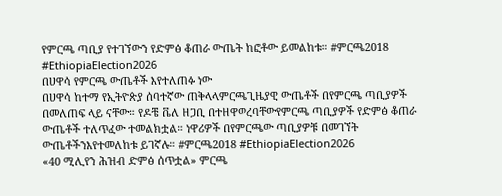የምርጫ ጣቢያ የተገኘውን የድምፅ ቆጠራ ውጤት ከፎቶው ይመልከቱ። #ምርጫ2018 #EthiopiaElection2026
በሀዋሳ የምርጫ ውጤቶች እየተለጠፉ ነው
በሀዋሳ ከተማ የኢትዮጵያ ሰባተኛው ጠቅላላምርጫጊዜያዊ ውጤቶች በየምርጫ ጣቢያዎች በመለጠፍ ላይ ናቸው። የዶቼ ቬለ ዘጋቢ በተዘዋወረባቸውየምርጫ ጣቢያዎች የድምፅ ቆጠራ ውጤቶች ተለጥፈው ተመልክቷል። ነዋሪዎች በየምርጫው ጣቢያዎቹ በመገኘት ውጤቶችንእየተመለከቱ ይገኛሉ። #ምርጫ2018 #EthiopiaElection2026
«40 ሚሊየን ሕዝብ ድምፅ ሰጥቷል» ምርጫ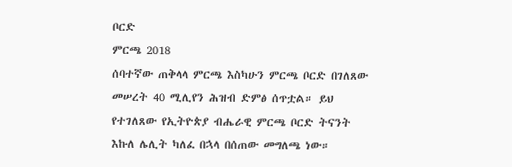ቦርድ
ምርጫ 2018
ሰባተኛው ጠቅላላ ምርጫ እስካሁን ምርጫ ቦርድ በገለጸው መሠረት 40 ሚሊየን ሕዝብ ድምፅ ሰጥቷል። ይህ የተገለጸው የኢትዮጵያ ብሔራዊ ምርጫ ቦርድ ትናንት እኩለ ሌሊት ካለፈ በኋላ በሰጠው መግለጫ ነው።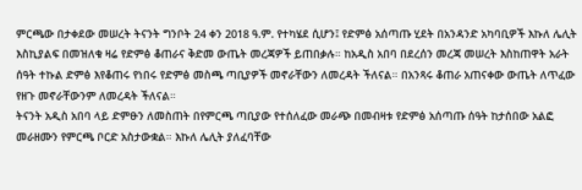ምርጫው በታቀደው መሠረት ትናንት ግንቦት 24 ቀን 2018 ዓ.ም. የተካሄደ ሲሆን፤ የድምፅ አሰጣጡ ሂደት በአንዳንድ አካባቢዎች እኩለ ሌሊት እስኪያልፍ በመዝለቁ ዛሬ የድምፅ ቆጠራና ቅድመ ውጤት መረጃዎች ይጠበቃሉ። ከአዲስ አበባ በደረሰን መረጃ መሠረት እስከጠዋት አራት ሰዓት ተኩል ድምፅ እየቆጠሩ የነበሩ የድምፅ መስጫ ጣቢያዎች መኖራቸውን ለመረዳት ችለናል። በአንጻሩ ቆጠራ አጠናቀው ውጤት ለጥፈው የዘጉ መኖራቸውንም ለመረዳት ችለናል።
ትናንት አዲስ አበባ ላይ ድምፁን ለመስጠት በየምርጫ ጣቢያው የተሰለፈው መራጭ በመብዛቱ የድምፅ አሰጣጡ ሰዓት ከታሰበው አልፎ መራዘሙን የምርጫ ቦርድ አስታውቋል። እኩለ ሌሊት ያለፈባቸው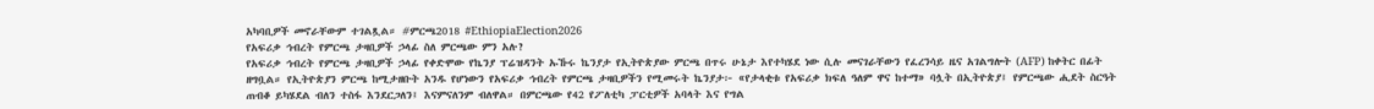አካባቢዎች መኖራቸውም ተገልጿል። #ምርጫ2018 #EthiopiaElection2026
የአፍሪቃ ኅብረት የምርጫ ታዛቢዎች ኃላፊ ስለ ምርጫው ምን አሉ?
የአፍሪቃ ኅብረት የምርጫ ታዛቢዎች ኃላፊ የቀድሞው የኬንያ ፕሬዝዳንት ኡኹሩ ኬንያታ የኢትዮጵያው ምርጫ በጥሩ ሁኔታ እየተካሄደ ነው ሲሉ መናገራቸውን የፈረንሳይ ዜና አገልግሎት (AFP) ከቀትር በፊት ዘግቧል። የኢትዮጵያን ምርጫ ከሚታዘቡት አንዱ የሆነውን የአፍሪቃ ኅብረት የምርጫ ታዛቢዎችን የሚመሩት ኬንያታ፦ «የታላቂቱ የአፍሪቃ ክፍለ ዓለም ዋና ከተማ» ባሏት በኢትዮጵያ፤ የምርጫው ሒደት ስርዓት ጠብቆ ይካሄደል ብለን ተስፋ እንደርጋለን፤ እናምናለንም ብለዋል። በምርጫው የ42 የፖለቲካ ፓርቲዎች አባላት እና የግል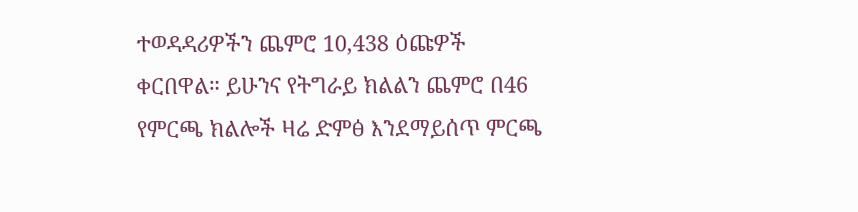ተወዳዳሪዎችን ጨምሮ 10,438 ዕጩዎች ቀርበዋል። ይሁንና የትግራይ ክልልን ጨምሮ በ46 የምርጫ ክልሎች ዛሬ ድምፅ እንደማይሰጥ ምርጫ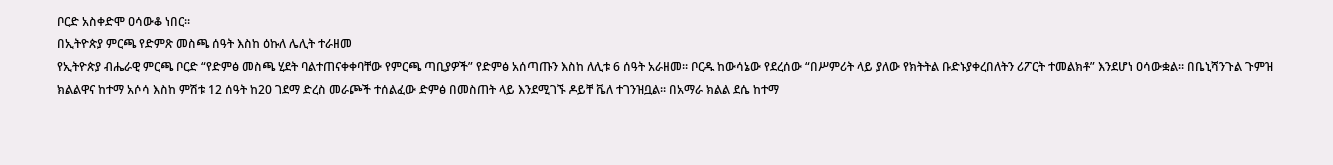ቦርድ አስቀድሞ ዐሳውቆ ነበር።
በኢትዮጵያ ምርጫ የድምጽ መስጫ ሰዓት እስከ ዕኩለ ሌሊት ተራዘመ
የኢትዮጵያ ብሔራዊ ምርጫ ቦርድ “የድምፅ መስጫ ሂደት ባልተጠናቀቀባቸው የምርጫ ጣቢያዎች” የድምፅ አሰጣጡን እስከ ለሊቱ 6 ሰዓት አራዘመ። ቦርዱ ከውሳኔው የደረሰው “በሥምሪት ላይ ያለው የክትትል ቡድኑያቀረበለትን ሪፖርት ተመልክቶ” እንደሆነ ዐሳውቋል። በቤኒሻንጉል ጉምዝ ክልልዋና ከተማ አሶሳ እስከ ምሽቱ 12 ሰዓት ከ20 ገደማ ድረስ መራጮች ተሰልፈው ድምፅ በመስጠት ላይ እንደሚገኙ ዶይቸ ቬለ ተገንዝቧል። በአማራ ክልል ደሴ ከተማ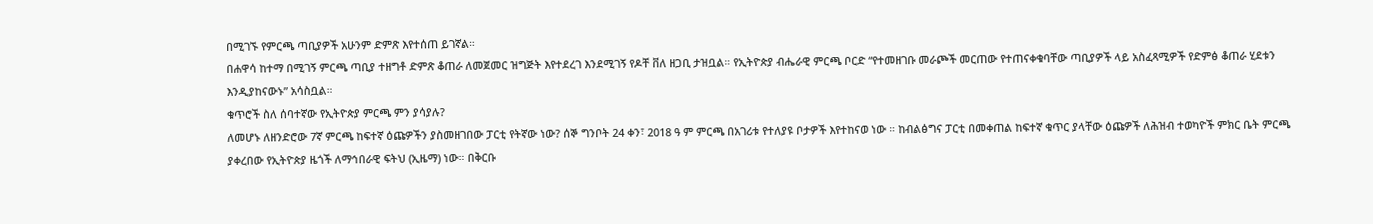በሚገኙ የምርጫ ጣቢያዎች አሁንም ድምጽ እየተሰጠ ይገኛል።
በሐዋሳ ከተማ በሚገኝ ምርጫ ጣቢያ ተዘግቶ ድምጽ ቆጠራ ለመጀመር ዝግጅት እየተደረገ እንደሚገኝ የዶቸ ቨለ ዘጋቢ ታዝቧል። የኢትዮጵያ ብሔራዊ ምርጫ ቦርድ “የተመዘገቡ መራጮች መርጠው የተጠናቀቁባቸው ጣቢያዎች ላይ አስፈጻሚዎች የድምፅ ቆጠራ ሂደቱን እንዲያከናውኑ” አሳስቧል።
ቁጥሮች ስለ ሰባተኛው የኢትዮጵያ ምርጫ ምን ያሳያሉ?
ለመሆኑ ለዘንድሮው 7ኛ ምርጫ ከፍተኛ ዕጩዎችን ያስመዘገበው ፓርቲ የትኛው ነው? ሰኞ ግንቦት 24 ቀን፣ 2018 ዓ ም ምርጫ በአገሪቱ የተለያዩ ቦታዎች እየተከናወ ነው ። ከብልፅግና ፓርቲ በመቀጠል ከፍተኛ ቁጥር ያላቸው ዕጩዎች ለሕዝብ ተወካዮች ምክር ቤት ምርጫ ያቀረበው የኢትዮጵያ ዜጎች ለማኅበራዊ ፍትህ (ኢዜማ) ነው። በቅርቡ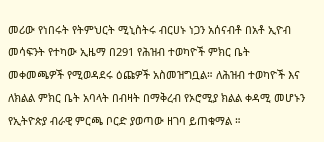መሪው የነበሩት የትምህርት ሚኒስትሩ ብርሀኑ ነጋን አሰናብቶ በአቶ ኢዮብ መሳፍንት የተካው ኢዜማ በ291 የሕዝብ ተወካዮች ምክር ቤት መቀመጫዎች የሚወዳደሩ ዕጩዎች አስመዝግቧል። ለሕዝብ ተወካዮች እና ለክልል ምክር ቤት አባላት በብዛት በማቅረብ የኦሮሚያ ክልል ቀዳሚ መሆኑን የኢትዮጵያ ብራዊ ምርጫ ቦርድ ያወጣው ዘገባ ይጠቁማል ።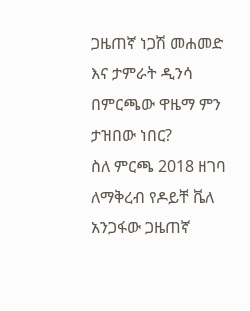ጋዜጠኛ ነጋሽ መሐመድ እና ታምራት ዲንሳ በምርጫው ዋዜማ ምን ታዝበው ነበር?
ስለ ምርጫ 2018 ዘገባ ለማቅረብ የዶይቸ ቬለ አንጋፋው ጋዜጠኛ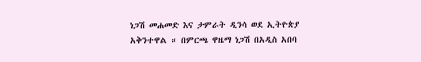ነጋሽ መሐመድ እና ታምራት ዲንሳ ወደ ኢትዮጵያ አቅንተዋል ። በምርጫ ዋዜማ ነጋሽ በአዲስ አበባ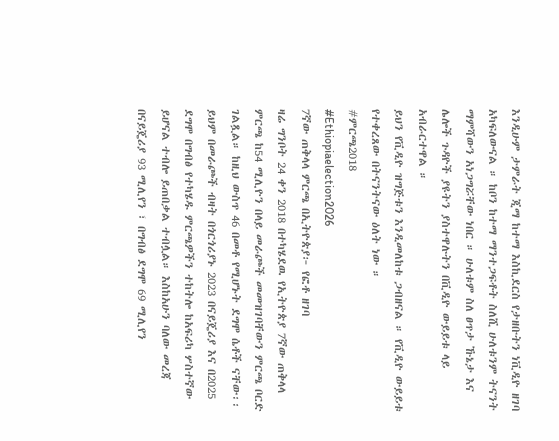እንዲሁም ታምራት ጂማ ከተማ እስኪደርስ የታዘቡትን ነቪዲዮ ዘገባ አካፍለውናል ። ከቦን ከተማ ማንተጋፍቶት ስለሺ ሁለቱንም ትናንት ማምሻውን አነጋግሯቸው ነበር ። ሁለቱም ስለ ፀጥታ ኹኔታ እና ሌሎች ጉዳዮች ያዩትን ያስተዋሉትን በቪዲዮ ውይይቱ ላይ አብራርተዋል ።
ይህን የቪዲዮ ዝግጅቱን እንዲመለከቱ ጋብዘናል ። የቪዲዮ ውይይቱ የተቀረጸው በትናንትናው ዕለት ነው ።
#ምርጫ2018
#Ethiopiaelection2026
7ኛው ጠቅላላ ምርጫ በኢትዮጵያ፦ የፎቶ ዘገባ
ዛሬ ግንቦት 24 ቀን 2018 በተካሄደዉ የኢትዮጵያ 7ኛው ጠቅላላ ምርጫ ከ54 ሚሊዮን በላይ መራጮች መመዝገባቸውን ምርጫ ቦርድ ገልጿል። ከዚህ ውስጥ 46 በመቶ የሚሆኑት ደግሞ ሴቶች ናቸው፡፡ ይህም በመራጮች ብዛት በጎርጎሪያኑ 2023 በናይጄሪያ እና በ2025 ደግሞ በግብፅ የተካሄዱ ምርጫዎችን ተከትሎ ከአፍሪካ ሦስተኛው ይሆናል ተብሎ ይጠበቃል ተብሏል። እስከአሁን ባለው መረጃ በናይጄሪያ 93 ሚሊየን ፣ በግብፅ ደግሞ 69 ሚሊየን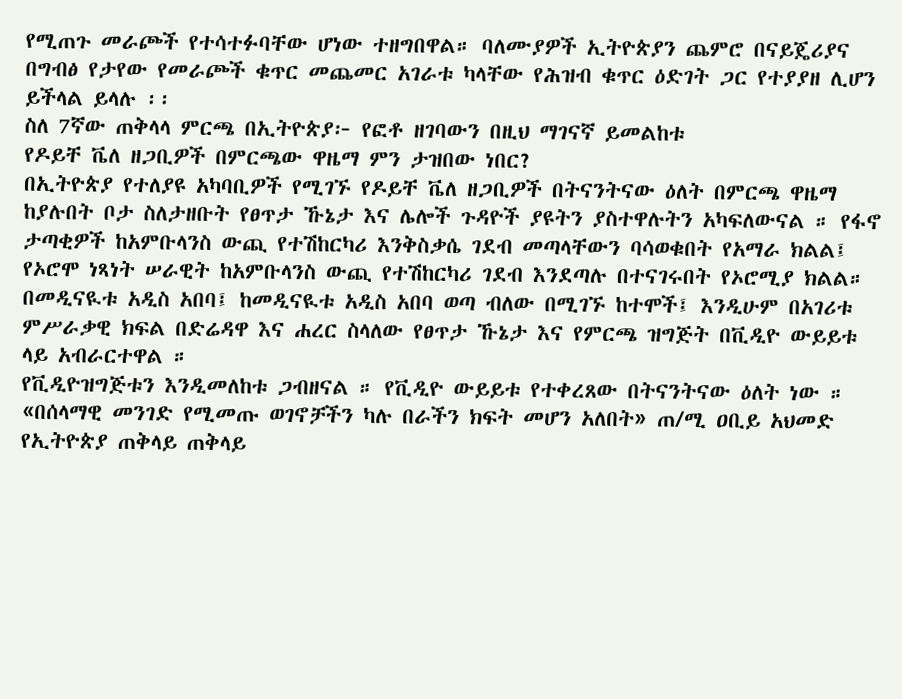የሚጠጉ መራጮች የተሳተፉባቸው ሆነው ተዘግበዋል። ባለሙያዎች ኢትዮጵያን ጨምሮ በናይጄሪያና በግብፅ የታየው የመራጮች ቁጥር መጨመር አገራቱ ካላቸው የሕዝብ ቁጥር ዕድገት ጋር የተያያዘ ሊሆን ይችላል ይላሉ ፡፡
ስለ 7ኛው ጠቅላላ ምርጫ በኢትዮጵያ፦ የፎቶ ዘገባውን በዚህ ማገናኛ ይመልከቱ
የዶይቸ ቬለ ዘጋቢዎች በምርጫው ዋዜማ ምን ታዝበው ነበር?
በኢትዮጵያ የተለያዩ አካባቢዎች የሚገኙ የዶይቸ ቬለ ዘጋቢዎች በትናንትናው ዕለት በምርጫ ዋዜማ ከያሉበት ቦታ ስለታዘቡት የፀጥታ ኹኔታ እና ሌሎች ጉዳዮች ያዩትን ያስተዋሉትን አካፍለውናል ። የፋኖ ታጣቂዎች ከአምቡላንስ ውጪ የተሽከርካሪ እንቅስቃሴ ገደብ መጣላቸውን ባሳወቁበት የአማራ ክልል፤ የኦሮሞ ነጻነት ሠራዊት ከአምቡላንስ ውጪ የተሽከርካሪ ገደብ እንደጣሉ በተናገሩበት የኦሮሚያ ክልል። በመዲናዪቱ አዲስ አበባ፤ ከመዲናዪቱ አዲስ አበባ ወጣ ብለው በሚገኙ ከተሞች፤ እንዲሁም በአገሪቱ ምሥራቃዊ ክፍል በድሬዳዋ እና ሐረር ስላለው የፀጥታ ኹኔታ እና የምርጫ ዝግጅት በቪዲዮ ውይይቱ ላይ አብራርተዋል ።
የቪዲዮዝግጅቱን እንዲመለከቱ ጋብዘናል ። የቪዲዮ ውይይቱ የተቀረጸው በትናንትናው ዕለት ነው ።
«በሰላማዊ መንገድ የሚመጡ ወገኖቻችን ካሉ በራችን ክፍት መሆን አለበት» ጠ/ሚ ዐቢይ አህመድ
የኢትዮጵያ ጠቅላይ ጠቅላይ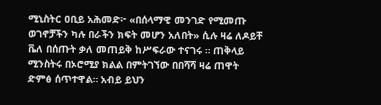ሚኒስትር ዐቢይ አሕመድ፦ «በሰላማዊ መንገድ የሚመጡ ወገኖቻችን ካሉ በራችን ክፍት መሆን አለበት» ሲሉ ዛሬ ለዶይቸ ቬለ በሰጡት ቃለ መጠይቅ ከሥፍራው ተናገሩ ። ጠቅላይ ሚንስትሩ በኦሮሚያ ክልል በምትገኘው በበሻሻ ዛሬ ጠዋት ድምፅ ሰጥተዋል። አብይ ይህን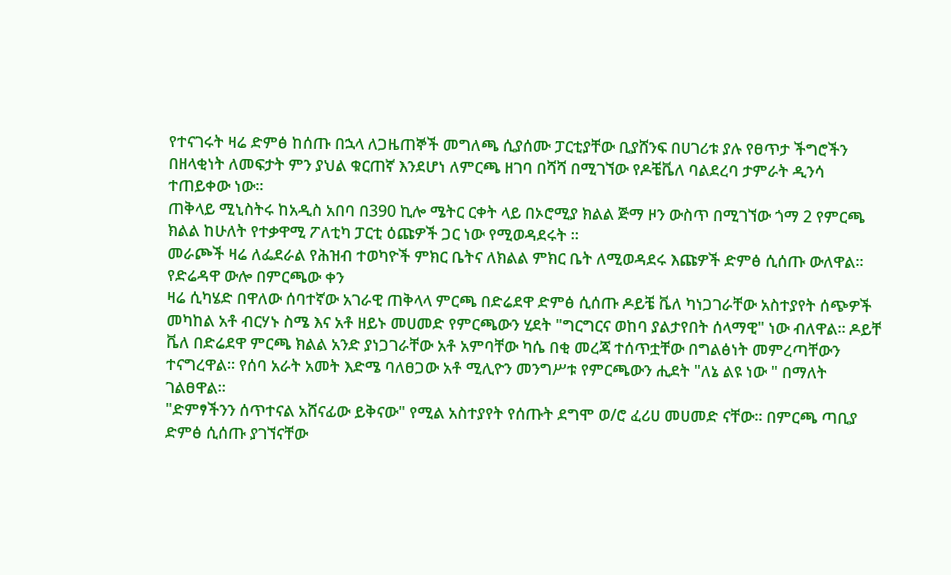የተናገሩት ዛሬ ድምፅ ከሰጡ በኋላ ለጋዜጠኞች መግለጫ ሲያሰሙ ፓርቲያቸው ቢያሸንፍ በሀገሪቱ ያሉ የፀጥታ ችግሮችን በዘላቂነት ለመፍታት ምን ያህል ቁርጠኛ እንደሆነ ለምርጫ ዘገባ በሻሻ በሚገኘው የዶቼቬለ ባልደረባ ታምራት ዲንሳ ተጠይቀው ነው።
ጠቅላይ ሚኒስትሩ ከአዲስ አበባ በ390 ኪሎ ሜትር ርቀት ላይ በኦሮሚያ ክልል ጅማ ዞን ውስጥ በሚገኘው ጎማ 2 የምርጫ ክልል ከሁለት የተቃዋሚ ፖለቲካ ፓርቲ ዕጩዎች ጋር ነው የሚወዳደሩት ።
መራጮች ዛሬ ለፌደራል የሕዝብ ተወካዮች ምክር ቤትና ለክልል ምክር ቤት ለሚወዳደሩ እጩዎች ድምፅ ሲሰጡ ውለዋል።
የድሬዳዋ ውሎ በምርጫው ቀን
ዛሬ ሲካሄድ በዋለው ሰባተኛው አገራዊ ጠቅላላ ምርጫ በድሬደዋ ድምፅ ሲሰጡ ዶይቼ ቬለ ካነጋገራቸው አስተያየት ሰጭዎች መካከል አቶ ብርሃኑ ስሜ እና አቶ ዘይኑ መሀመድ የምርጫውን ሂደት "ግርግርና ወከባ ያልታየበት ሰላማዊ" ነው ብለዋል። ዶይቸ ቬለ በድሬደዋ ምርጫ ክልል አንድ ያነጋገራቸው አቶ አምባቸው ካሴ በቂ መረጃ ተሰጥቷቸው በግልፅነት መምረጣቸውን ተናግረዋል። የሰባ አራት አመት እድሜ ባለፀጋው አቶ ሚሊዮን መንግሥቱ የምርጫውን ሒደት "ለኔ ልዩ ነው " በማለት ገልፀዋል።
"ድምፃችንን ሰጥተናል አሸናፊው ይቅናው" የሚል አስተያየት የሰጡት ደግሞ ወ/ሮ ፈሪሀ መሀመድ ናቸው። በምርጫ ጣቢያ ድምፅ ሲሰጡ ያገኘናቸው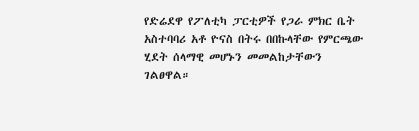የድሬደዋ የፖለቲካ ፓርቲዎች የጋራ ምክር ቤት አስተባባሪ አቶ ዮናስ በትሩ በበኩላቸው የምርጫው ሂደት ሰላማዊ መሆኑን መመልከታቸውን ገልፀዋል።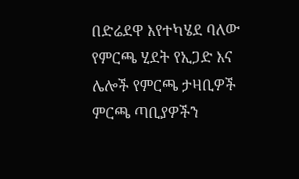በድሬደዋ እየተካሄደ ባለው የምርጫ ሂደት የኢጋድ እና ሌሎች የምርጫ ታዛቢዎች ምርጫ ጣቢያዎችን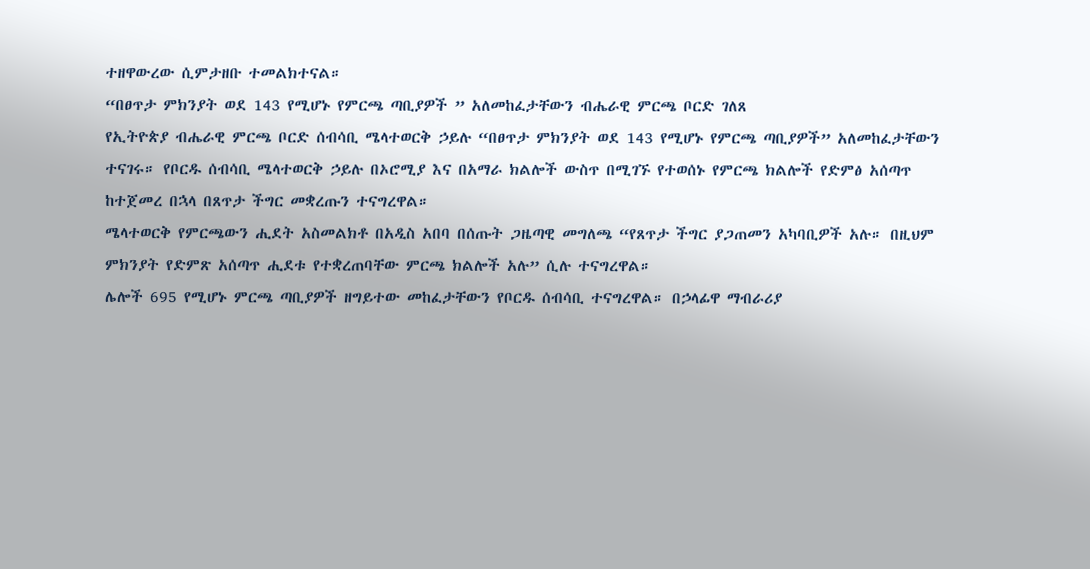ተዘዋውረው ሲምታዘቡ ተመልክተናል።
“በፀጥታ ምክንያት ወደ 143 የሚሆኑ የምርጫ ጣቢያዎች ” አለመከፈታቸውን ብሔራዊ ምርጫ ቦርድ ገለጸ
የኢትዮጵያ ብሔራዊ ምርጫ ቦርድ ሰብሳቢ ሜላተወርቅ ኃይሉ “በፀጥታ ምክንያት ወደ 143 የሚሆኑ የምርጫ ጣቢያዎች” አለመከፈታቸውን ተናገሩ። የቦርዱ ሰብሳቢ ሜላተወርቅ ኃይሉ በኦሮሚያ እና በአማራ ክልሎች ውስጥ በሚገኙ የተወሰኑ የምርጫ ክልሎች የድምፅ አሰጣጥ ከተጀመረ በኋላ በጸጥታ ችግር መቋረጡን ተናግረዋል።
ሜላተወርቅ የምርጫውን ሒደት አስመልክቶ በአዲስ አበባ በሰጡት ጋዜጣዊ መግለጫ “የጸጥታ ችግር ያጋጠመን አካባቢዎች አሉ። በዚህም ምክንያት የድምጽ አሰጣጥ ሒደቱ የተቋረጠባቸው ምርጫ ክልሎች አሉ” ሲሉ ተናግረዋል።
ሌሎች 695 የሚሆኑ ምርጫ ጣቢያዎች ዘግይተው መከፈታቸውን የቦርዱ ሰብሳቢ ተናግረዋል። በኃላፊዋ ማብራሪያ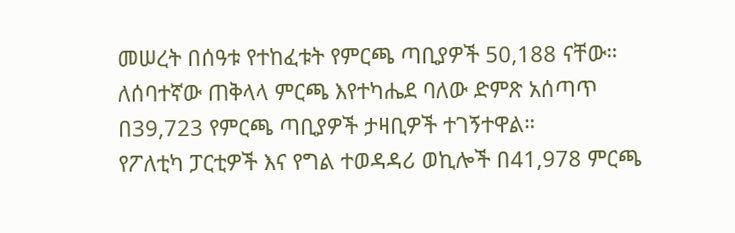መሠረት በሰዓቱ የተከፈቱት የምርጫ ጣቢያዎች 50,188 ናቸው።
ለሰባተኛው ጠቅላላ ምርጫ እየተካሔደ ባለው ድምጽ አሰጣጥ በ39,723 የምርጫ ጣቢያዎች ታዛቢዎች ተገኝተዋል።
የፖለቲካ ፓርቲዎች እና የግል ተወዳዳሪ ወኪሎች በ41,978 ምርጫ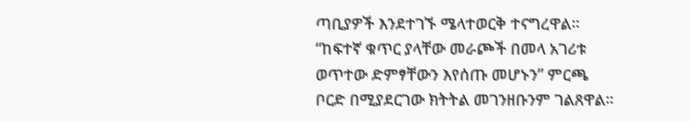ጣቢያዎች እንደተገኙ ሜላተወርቅ ተናግረዋል። “ከፍተኛ ቁጥር ያላቸው መራጮች በመላ አገሪቱ ወጥተው ድምፃቸውን እየሰጡ መሆኑን” ምርጫ ቦርድ በሚያደርገው ክትትል መገንዘቡንም ገልጸዋል።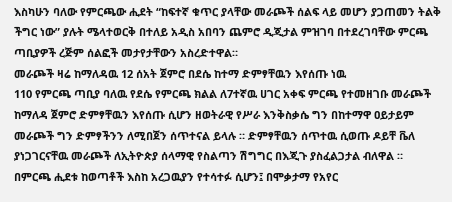እስካሁን ባለው የምርጫው ሒደት “ከፍተኛ ቁጥር ያላቸው መራጮች ሰልፍ ላይ መሆን ያጋጠመን ትልቅ ችግር ነው” ያሉት ሜላተወርቅ በተለይ አዲስ አበባን ጨምሮ ዲጂታል ምዝገባ በተደረገባቸው ምርጫ ጣቢያዎች ረጅም ሰልፎች መታየታቸውን አስረድተዋል።
መራጮች ዛሬ ከማለዳዉ 12 ሰአት ጀምሮ በደሴ ከተማ ድምፃቸዉን እየሰጡ ነዉ
110 የምርጫ ጣቢያ ባለዉ የደሴ የምርጫ ክልል ለ7ተኛዉ ሀገር አቀፍ ምርጫ የተመዘገቡ መራጮች ከማለዳ ጀምሮ ድምፃቸዉን እየሰጡ ሲሆን ዘወትራዊ የሥራ እንቅስቃሴ ግን በከተማዋ ዐይታይም መራጮች ግን ድምፃችንን ለሚበጀን ሰጥተናል ይላሉ ። ድምፃቸዉን ሰጥተዉ ሲወጡ ዶይቸ ቬለ ያነጋገርናቸዉ መራጮች ለኢትዮጵያ ሰላማዊ የስልጣን ሽግግር በእጂጉ ያስፈልጋታል ብለዋል ።
በምርጫ ሒደቱ ከወጣቶች እስከ አረጋዉያን የተሳተፉ ሲሆን፤ በሞቃታማ የአየር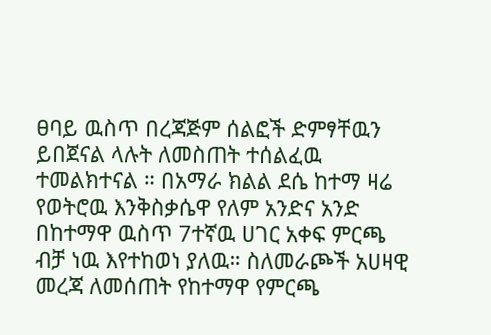ፀባይ ዉስጥ በረጃጅም ሰልፎች ድምፃቸዉን ይበጀናል ላሉት ለመስጠት ተሰልፈዉ ተመልክተናል ። በአማራ ክልል ደሴ ከተማ ዛሬ የወትሮዉ እንቅስቃሴዋ የለም አንድና አንድ በከተማዋ ዉስጥ 7ተኛዉ ሀገር አቀፍ ምርጫ ብቻ ነዉ እየተከወነ ያለዉ። ስለመራጮች አሀዛዊ መረጃ ለመሰጠት የከተማዋ የምርጫ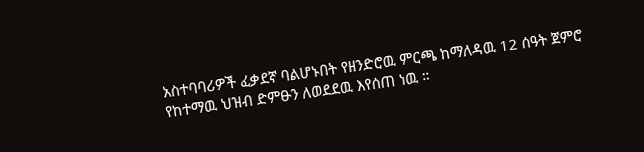አስተባባሪዎች ፈቃደኛ ባልሆኑበት የዘንድሮዉ ምርጫ ከማለዳዉ 12 ሰዓት ጀምሮ የከተማዉ ህዝብ ድምፁን ለወደደዉ እየሰጠ ነዉ ።